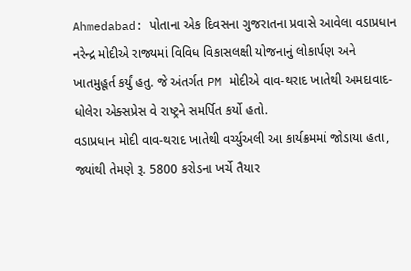Ahmedabad: પોતાના એક દિવસના ગુજરાતના પ્રવાસે આવેલા વડાપ્રધાન નરેન્દ્ર મોદીએ રાજ્યમાં વિવિધ વિકાસલક્ષી યોજનાનું લોકાર્પણ અને ખાતમુહૂર્ત કર્યું હતુ. જે અંતર્ગત PM મોદીએ વાવ-થરાદ ખાતેથી અમદાવાદ-ધોલેરા એક્સપ્રેસ વે રાષ્ટ્રને સમર્પિત કર્યો હતો.
વડાપ્રધાન મોદી વાવ-થરાદ ખાતેથી વર્ચ્યુઅલી આ કાર્યક્રમમાં જોડાયા હતા, જ્યાંથી તેમણે રૂ. 5800 કરોડના ખર્ચે તૈયાર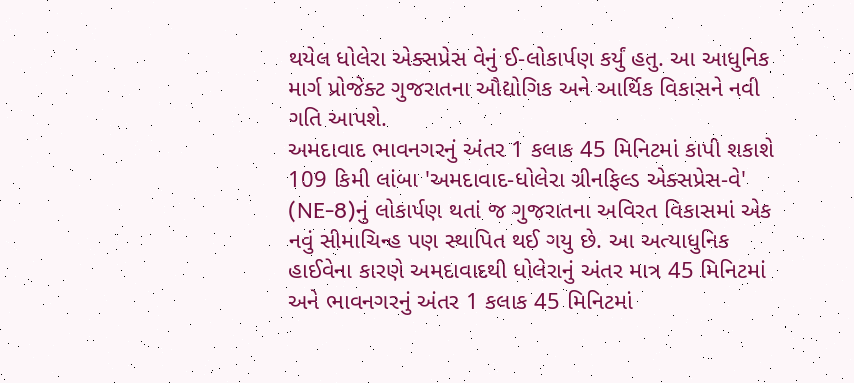થયેલ ધોલેરા એક્સપ્રેસ વેનું ઈ-લોકાર્પણ કર્યું હતુ. આ આધુનિક માર્ગ પ્રોજેક્ટ ગુજરાતના ઔદ્યોગિક અને આર્થિક વિકાસને નવી ગતિ આપશે.
અમદાવાદ ભાવનગરનું અંતર 1 કલાક 45 મિનિટમાં કાપી શકાશે
109 કિમી લાંબા 'અમદાવાદ-ધોલેરા ગ્રીનફિલ્ડ એક્સપ્રેસ-વે' (NE-8)નું લોકાર્પણ થતાં જ ગુજરાતના અવિરત વિકાસમાં એક નવું સીમાચિન્હ પણ સ્થાપિત થઈ ગયુ છે. આ અત્યાધુનિક હાઈવેના કારણે અમદાવાદથી ધોલેરાનું અંતર માત્ર 45 મિનિટમાં અને ભાવનગરનું અંતર 1 કલાક 45 મિનિટમાં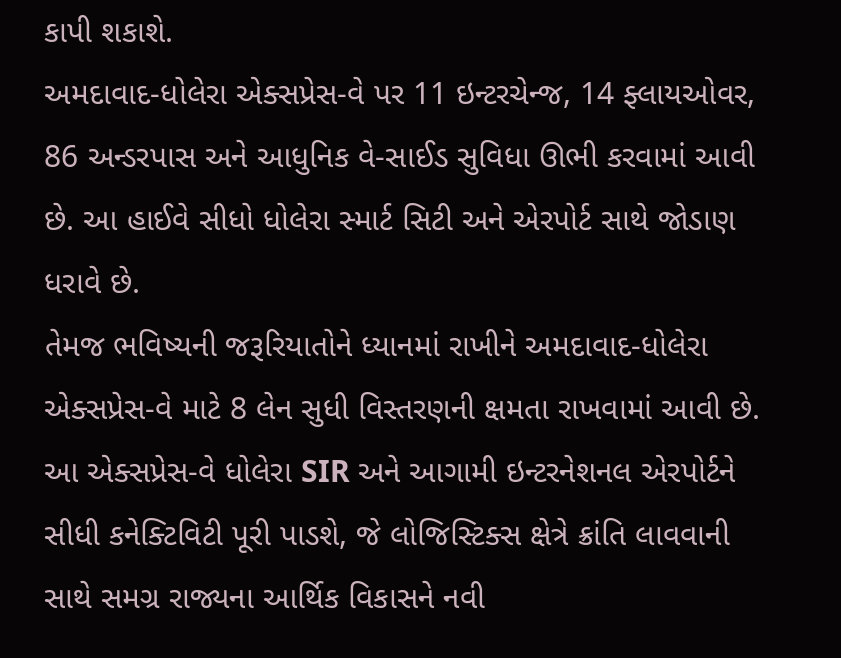કાપી શકાશે.
અમદાવાદ-ધોલેરા એક્સપ્રેસ-વે પર 11 ઇન્ટરચેન્જ, 14 ફ્લાયઓવર, 86 અન્ડરપાસ અને આધુનિક વે-સાઈડ સુવિધા ઊભી કરવામાં આવી છે. આ હાઈવે સીધો ધોલેરા સ્માર્ટ સિટી અને એરપોર્ટ સાથે જોડાણ ધરાવે છે.
તેમજ ભવિષ્યની જરૂરિયાતોને ધ્યાનમાં રાખીને અમદાવાદ-ધોલેરા એક્સપ્રેસ-વે માટે 8 લેન સુધી વિસ્તરણની ક્ષમતા રાખવામાં આવી છે. આ એક્સપ્રેસ-વે ધોલેરા SIR અને આગામી ઇન્ટરનેશનલ એરપોર્ટને સીધી કનેક્ટિવિટી પૂરી પાડશે, જે લોજિસ્ટિક્સ ક્ષેત્રે ક્રાંતિ લાવવાની સાથે સમગ્ર રાજ્યના આર્થિક વિકાસને નવી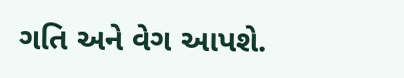ગતિ અને વેગ આપશે.